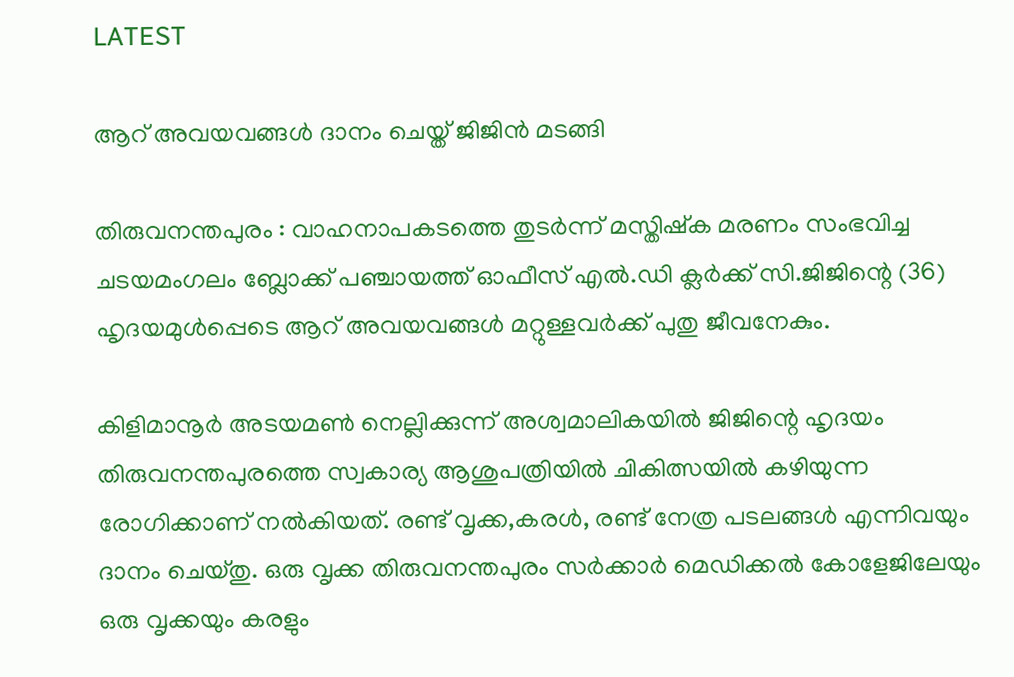LATEST

ആറ് അവയവങ്ങൾ ദാനം ചെയ്ത് ജിജിൻ മടങ്ങി

തിരുവനന്തപുരം : വാഹനാപകടത്തെ തുടർന്ന് മസ്തിഷ്‌ക മരണം സംഭവിച്ച ചടയമംഗലം ബ്ലോക്ക് പഞ്ചായത്ത് ഓഫീസ് എൽ.ഡി ക്ലർക്ക് സി.ജിജിന്റെ (36) ഹൃദയമുൾപ്പെടെ ആറ് അവയവങ്ങൾ മറ്റുള്ളവർക്ക് പുതു ജീവനേകും.

കിളിമാനൂർ അടയമൺ നെല്ലിക്കുന്ന് അശ്വമാലികയിൽ ജിജിന്റെ ഹൃദയം തിരുവനന്തപുരത്തെ സ്വകാര്യ ആശുപത്രിയിൽ ചികിത്സയിൽ കഴിയുന്ന രോഗിക്കാണ് നൽകിയത്. രണ്ട് വൃക്ക,കരൾ, രണ്ട് നേത്ര പടലങ്ങൾ എന്നിവയും ദാനം ചെയ്തു. ഒരു വൃക്ക തിരുവനന്തപുരം സർക്കാർ മെഡിക്കൽ കോളേജിലേയും ഒരു വൃക്കയും കരളും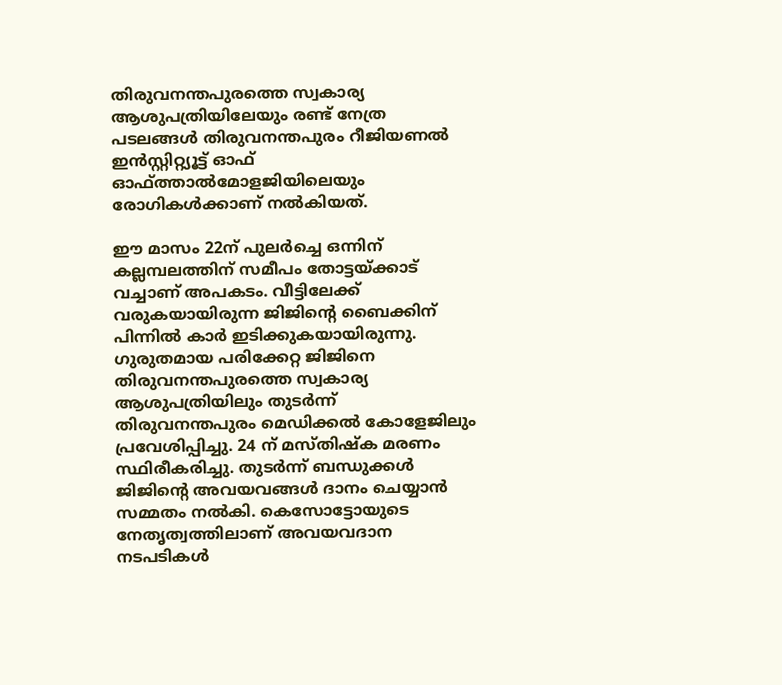തിരുവനന്തപുരത്തെ സ്വകാര്യ ആശുപത്രിയിലേയും രണ്ട് നേത്ര പടലങ്ങൾ തിരുവനന്തപുരം റീജിയണൽ ഇൻസ്റ്റിറ്റ്യൂട്ട് ഓഫ് ഓഫ്ത്താൽമോളജിയിലെയും രോഗികൾക്കാണ് നൽകിയത്.

ഈ മാസം 22ന് പുലർച്ചെ ഒന്നിന് കല്ലമ്പലത്തിന് സമീപം തോട്ടയ്ക്കാട് വച്ചാണ് അപകടം. വീട്ടിലേക്ക് വരുകയായിരുന്ന ജിജിന്റെ ബൈക്കിന് പിന്നിൽ കാർ ഇടിക്കുകയായിരുന്നു. ഗുരുതമായ പരിക്കേറ്റ ജിജിനെ തിരുവനന്തപുരത്തെ സ്വകാര്യ ആശുപത്രിയിലും തുടർന്ന് തിരുവനന്തപുരം മെഡിക്കൽ കോളേജിലും പ്രവേശിപ്പിച്ചു. 24 ന് മസ്തിഷ്‌ക മരണം സ്ഥിരീകരിച്ചു. തുടർന്ന് ബന്ധുക്കൾ ജിജിന്റെ അവയവങ്ങൾ ദാനം ചെയ്യാൻ സമ്മതം നൽകി. കെസോട്ടോയുടെ നേതൃത്വത്തിലാണ് അവയവദാന നടപടികൾ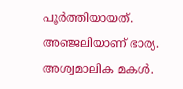പൂർത്തിയായത്. അഞ്ജലിയാണ് ഭാര്യ. അശ്വമാലിക മകൾ.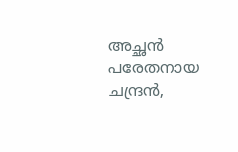അച്ഛൻ പരേതനായ ചന്ദ്രൻ,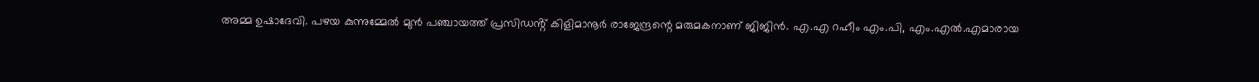അമ്മ ഉഷാദേവി. പഴയ കുന്നുമ്മേൽ മുൻ പഞ്ചായത്ത് പ്രസിഡൻ്റ് കിളിമാനൂർ രാജേന്ദ്രന്റെ മരുമകനാണ് ജിജിൻ. എ.എ റഹീം എം.പി, എം.എൽ.എമാരായ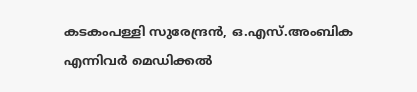കടകംപള്ളി സുരേന്ദ്രൻ, ഒ.എസ്.അംബിക എന്നിവർ മെഡിക്കൽ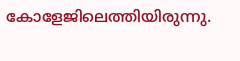കോളേജിലെത്തിയിരുന്നു.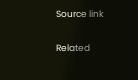Source link

Related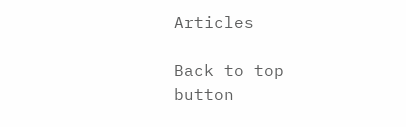Articles

Back to top button